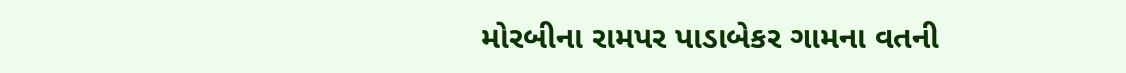મોરબીના રામપર પાડાબેકર ગામના વતની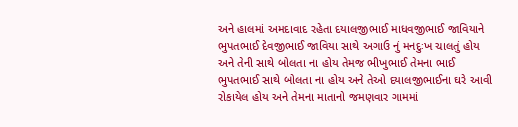અને હાલમાં અમદાવાદ રહેતા દયાલજીભાઈ માધવજીભાઈ જાવિયાને ભુપતભાઈ દેવજીભાઈ જાવિયા સાથે અગાઉ નું મનદુઃખ ચાલતું હોય અને તેની સાથે બોલતા ના હોય તેમજ ભીખુભાઈ તેમના ભાઈ ભુપતભાઈ સાથે બોલતા ના હોય અને તેઓ દયાલજીભાઈના ઘરે આવી રોકાયેલ હોય અને તેમના માતાનો જમણવાર ગામમાં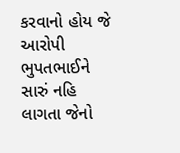કરવાનો હોય જે આરોપી ભુપતભાઈને સારું નહિ લાગતા જેનો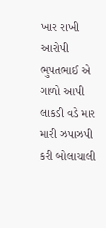ખાર રાખી આરોપી ભુપતભાઈ એ ગાળો આપી લાકડી વડે માર મારી ઝપાઝપી કરી બોલાચાલી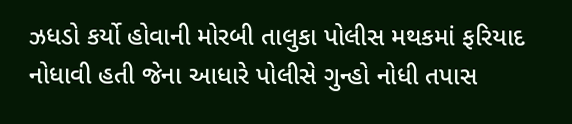ઝધડો કર્યો હોવાની મોરબી તાલુકા પોલીસ મથકમાં ફરિયાદ નોધાવી હતી જેના આધારે પોલીસે ગુન્હો નોધી તપાસ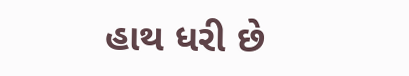હાથ ધરી છે